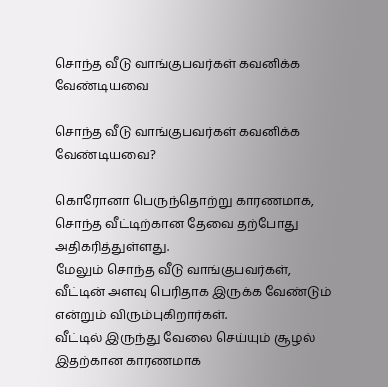சொந்த வீடு வாங்குபவர்கள் கவனிக்க வேண்டியவை

சொந்த வீடு வாங்குபவர்கள் கவனிக்க வேண்டியவை?

கொரோனா பெருந்தொற்று காரணமாக, சொந்த வீட்டிற்கான தேவை தற்போது அதிகரித்துள்ளது.
மேலும் சொந்த வீடு வாங்குபவர்கள், வீட்டின் அளவு பெரிதாக இருக்க வேண்டும் என்றும் விரும்புகிறார்கள்.
வீட்டில் இருந்து வேலை செய்யும் சூழல் இதற்கான காரணமாக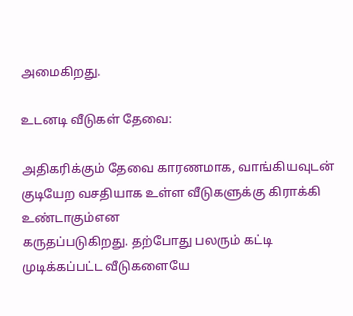அமைகிறது.

உடனடி வீடுகள் தேவை:

அதிகரிக்கும் தேவை காரணமாக, வாங்கியவுடன் குடியேற வசதியாக உள்ள வீடுகளுக்கு கிராக்கி உண்டாகும்என
கருதப்படுகிறது. தற்போது பலரும் கட்டி முடிக்கப்பட்ட வீடுகளையே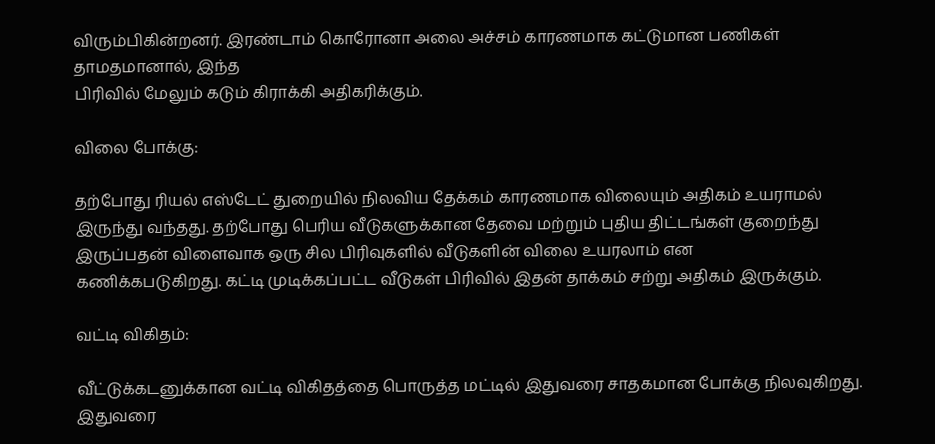விரும்பிகின்றனர். இரண்டாம் கொரோனா அலை அச்சம் காரணமாக கட்டுமான பணிகள் தாமதமானால், இந்த
பிரிவில் மேலும் கடும் கிராக்கி அதிகரிக்கும்.

விலை போக்கு:

தற்போது ரியல் எஸ்டேட் துறையில் நிலவிய தேக்கம் காரணமாக விலையும் அதிகம் உயராமல்
இருந்து வந்தது. தற்போது பெரிய வீடுகளுக்கான தேவை மற்றும் புதிய திட்டங்கள் குறைந்து
இருப்பதன் விளைவாக ஒரு சில பிரிவுகளில் வீடுகளின் விலை உயரலாம் என
கணிக்கபடுகிறது. கட்டி முடிக்கப்பட்ட வீடுகள் பிரிவில் இதன் தாக்கம் சற்று அதிகம் இருக்கும்.

வட்டி விகிதம்:

வீட்டுக்கடனுக்கான வட்டி விகிதத்தை பொருத்த மட்டில் இதுவரை சாதகமான போக்கு நிலவுகிறது. இதுவரை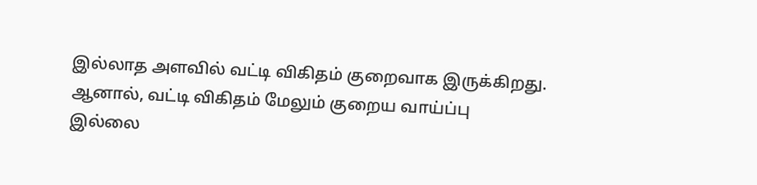இல்லாத அளவில் வட்டி விகிதம் குறைவாக இருக்கிறது. ஆனால், வட்டி விகிதம் மேலும் குறைய வாய்ப்பு
இல்லை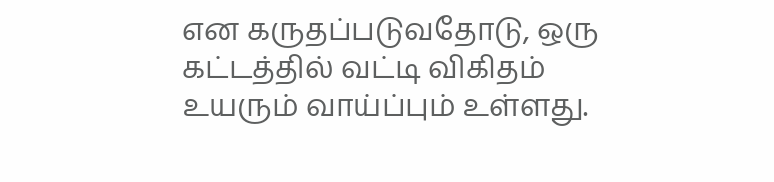என கருதப்படுவதோடு, ஒரு கட்டத்தில் வட்டி விகிதம் உயரும் வாய்ப்பும் உள்ளது.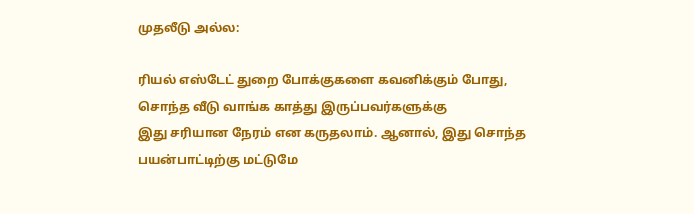முதலீடு அல்ல:

ரியல் எஸ்டேட் துறை போக்குகளை கவனிக்கும் போது, சொந்த வீடு வாங்க காத்து இருப்பவர்களுக்கு
இது சரியான நேரம் என கருதலாம். ஆனால், இது சொந்த பயன்பாட்டிற்கு மட்டுமே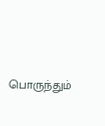பொருந்தும்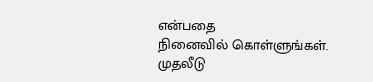என்பதை
நினைவில் கொள்ளுங்கள். முதலீடு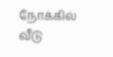நோக்கில் வீடு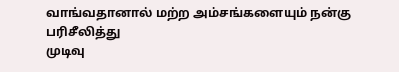வாங்வதானால் மற்ற அம்சங்களையும் நன்கு பரிசீலித்து
முடிவு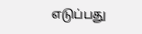எடுப்பது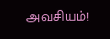அவசியம்!